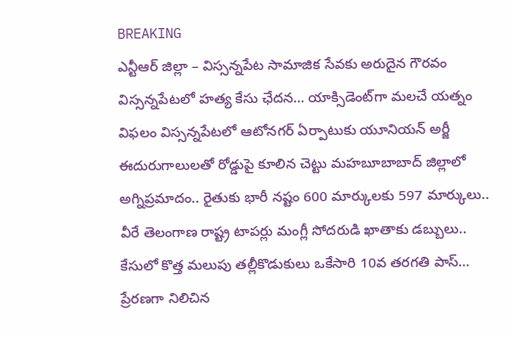BREAKING
ఎన్టీఆర్ జిల్లా – విస్సన్నపేట సామాజిక సేవకు అరుదైన గౌరవం విస్సన్నపేటలో హత్య కేసు ఛేదన… యాక్సిడెంట్‌గా మలచే యత్నం విఫలం విస్సన్నపేటలో ఆటోనగర్ ఏర్పాటుకు యూనియన్ అర్జీ ఈదురుగాలులతో రోడ్డుపై కూలిన చెట్టు మహబూబాబాద్ జిల్లాలో అగ్నిప్రమాదం.. రైతుకు భారీ నష్టం 600 మార్కులకు 597 మార్కులు.. వీరే తెలంగాణ రాష్ట్ర టాపర్లు మంగ్లీ సోదరుడి ఖాతాకు డబ్బులు.. కేసులో కొత్త మలుపు తల్లీకొడుకులు ఒకేసారి 10వ తరగతి పాస్… ప్రేరణగా నిలిచిన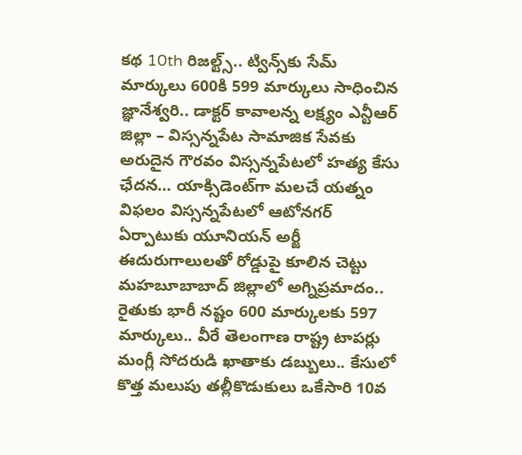కథ 10th రిజల్ట్స్.. ట్విన్స్‌కు సేమ్ మార్కులు 600కి 599 మార్కులు సాధించిన జ్ఞానేశ్వరి.. డాక్టర్ కావాలన్న లక్ష్యం ఎన్టీఆర్ జిల్లా – విస్సన్నపేట సామాజిక సేవకు అరుదైన గౌరవం విస్సన్నపేటలో హత్య కేసు ఛేదన… యాక్సిడెంట్‌గా మలచే యత్నం విఫలం విస్సన్నపేటలో ఆటోనగర్ ఏర్పాటుకు యూనియన్ అర్జీ ఈదురుగాలులతో రోడ్డుపై కూలిన చెట్టు మహబూబాబాద్ జిల్లాలో అగ్నిప్రమాదం.. రైతుకు భారీ నష్టం 600 మార్కులకు 597 మార్కులు.. వీరే తెలంగాణ రాష్ట్ర టాపర్లు మంగ్లీ సోదరుడి ఖాతాకు డబ్బులు.. కేసులో కొత్త మలుపు తల్లీకొడుకులు ఒకేసారి 10వ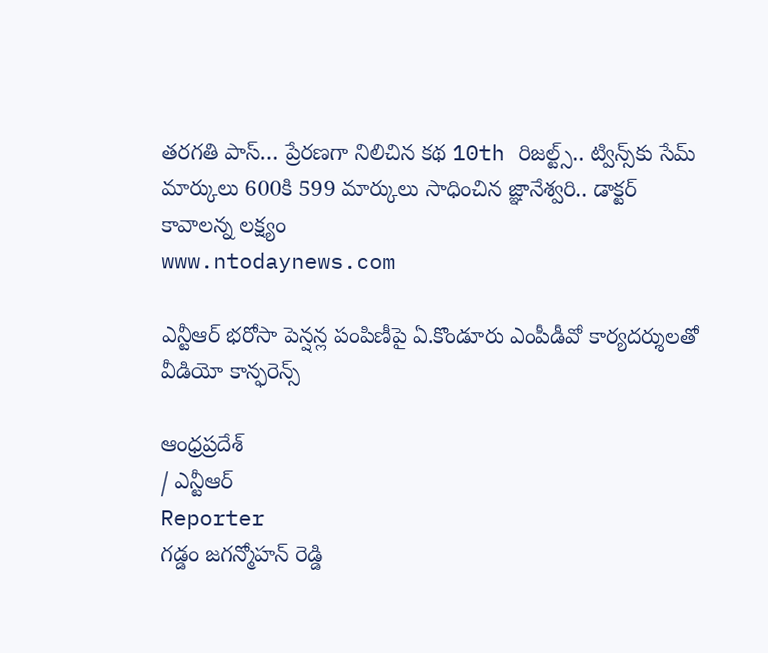తరగతి పాస్… ప్రేరణగా నిలిచిన కథ 10th రిజల్ట్స్.. ట్విన్స్‌కు సేమ్ మార్కులు 600కి 599 మార్కులు సాధించిన జ్ఞానేశ్వరి.. డాక్టర్ కావాలన్న లక్ష్యం
www.ntodaynews.com

ఎన్టీఆర్ భరోసా పెన్షన్ల పంపిణీపై ఏ.కొండూరు ఎంపీడీవో కార్యదర్శులతో వీడియో కాన్ఫరెన్స్

ఆంధ్రప్రదేశ్
/ ఎన్టీఆర్
Reporter
గడ్డం జగన్మోహన్ రెడ్డి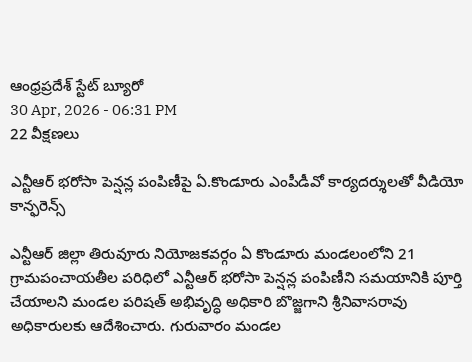ఆంధ్రప్రదేశ్ స్టేట్ బ్యూరో
30 Apr, 2026 - 06:31 PM
22 వీక్షణలు

ఎన్టీఆర్ భరోసా పెన్షన్ల పంపిణీపై ఏ.కొండూరు ఎంపీడీవో కార్యదర్శులతో వీడియో కాన్ఫరెన్స్

ఎన్టీఆర్ జిల్లా తిరువూరు నియోజకవర్గం ఏ కొండూరు మండలంలోని 21 గ్రామపంచాయతీల పరిధిలో ఎన్టీఆర్ భరోసా పెన్షన్ల పంపిణీని సమయానికి పూర్తి చేయాలని మండల పరిషత్ అభివృద్ధి అధికారి బొజ్జగాని శ్రీనివాసరావు అధికారులకు ఆదేశించారు. గురువారం మండల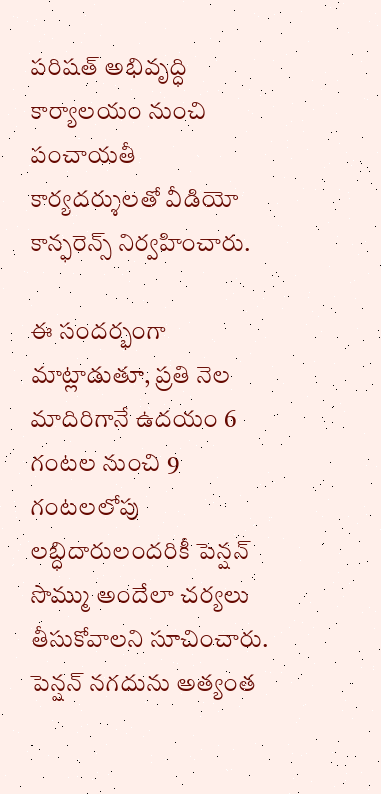పరిషత్ అభివృద్ధి కార్యాలయం నుంచి పంచాయతీ కార్యదర్శులతో వీడియో కాన్ఫరెన్స్ నిర్వహించారు.

ఈ సందర్భంగా మాట్లాడుతూ, ప్రతి నెల మాదిరిగానే ఉదయం 6 గంటల నుంచి 9 గంటలలోపు లబ్ధిదారులందరికీ పెన్షన్ సొమ్ము అందేలా చర్యలు తీసుకోవాలని సూచించారు. పెన్షన్ నగదును అత్యంత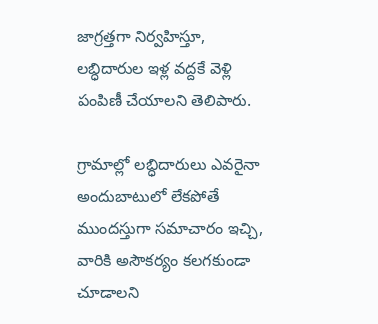జాగ్రత్తగా నిర్వహిస్తూ, లబ్ధిదారుల ఇళ్ల వద్దకే వెళ్లి పంపిణీ చేయాలని తెలిపారు.

గ్రామాల్లో లబ్ధిదారులు ఎవరైనా అందుబాటులో లేకపోతే ముందస్తుగా సమాచారం ఇచ్చి, వారికి అసౌకర్యం కలగకుండా చూడాలని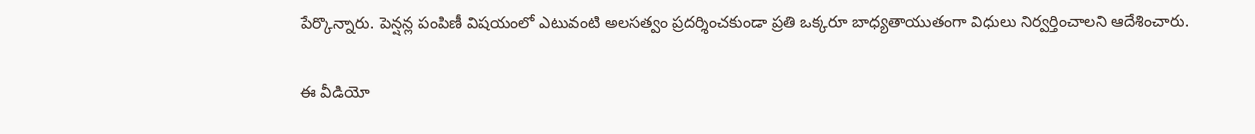పేర్కొన్నారు. పెన్షన్ల పంపిణీ విషయంలో ఎటువంటి అలసత్వం ప్రదర్శించకుండా ప్రతి ఒక్కరూ బాధ్యతాయుతంగా విధులు నిర్వర్తించాలని ఆదేశించారు.

ఈ వీడియో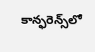కాన్ఫరెన్స్‌లో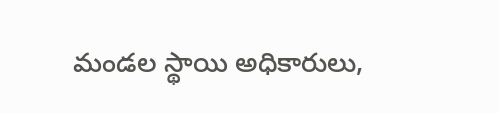మండల స్థాయి అధికారులు,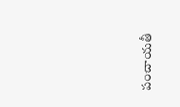పంచాయతీ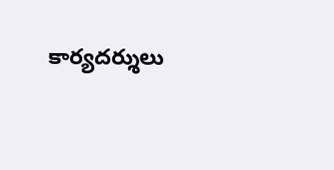కార్యదర్శులు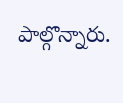పాల్గొన్నారు.